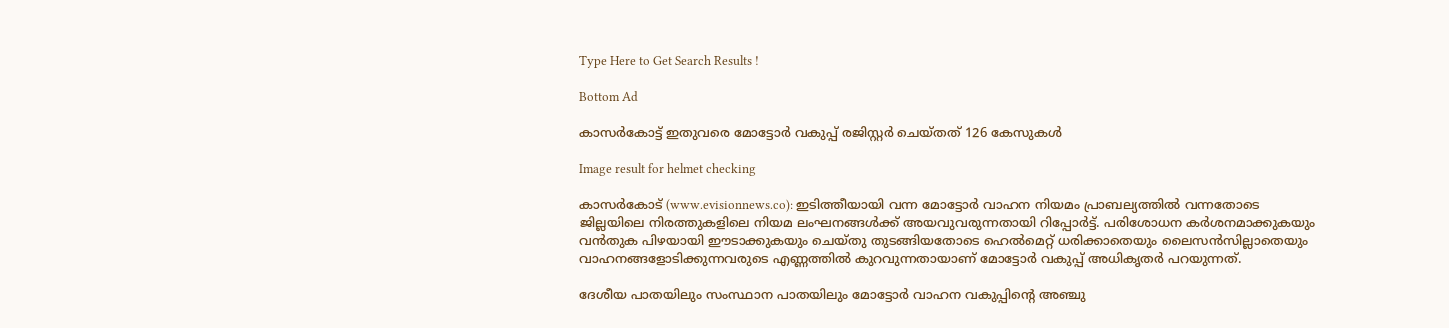Type Here to Get Search Results !

Bottom Ad

കാസര്‍കോട്ട് ഇതുവരെ മോട്ടോര്‍ വകുപ്പ് രജിസ്റ്റര്‍ ചെയ്തത് 126 കേസുകള്‍

Image result for helmet checking

കാസര്‍കോട് (www.evisionnews.co): ഇടിത്തീയായി വന്ന മോട്ടോര്‍ വാഹന നിയമം പ്രാബല്യത്തില്‍ വന്നതോടെ ജില്ലയിലെ നിരത്തുകളിലെ നിയമ ലംഘനങ്ങള്‍ക്ക് അയവുവരുന്നതായി റിപ്പോര്‍ട്ട്. പരിശോധന കര്‍ശനമാക്കുകയും വന്‍തുക പിഴയായി ഈടാക്കുകയും ചെയ്തു തുടങ്ങിയതോടെ ഹെല്‍മെറ്റ് ധരിക്കാതെയും ലൈസന്‍സില്ലാതെയും വാഹനങ്ങളോടിക്കുന്നവരുടെ എണ്ണത്തില്‍ കുറവുന്നതായാണ് മോട്ടോര്‍ വകുപ്പ് അധികൃതര്‍ പറയുന്നത്.

ദേശീയ പാതയിലും സംസ്ഥാന പാതയിലും മോട്ടോര്‍ വാഹന വകുപ്പിന്റെ അഞ്ചു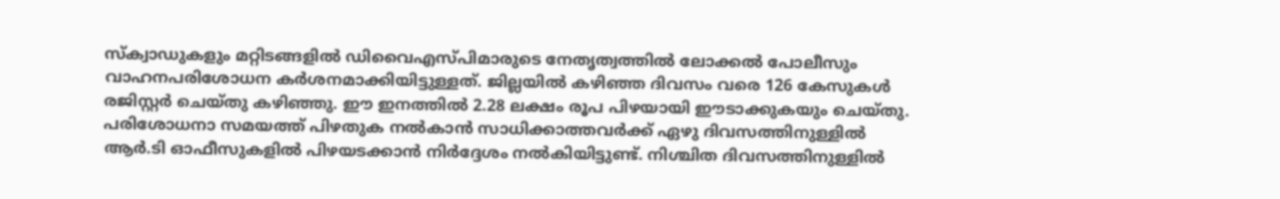സ്‌ക്വാഡുകളും മറ്റിടങ്ങളില്‍ ഡിവൈഎസ്പിമാരുടെ നേതൃത്വത്തില്‍ ലോക്കല്‍ പോലീസും വാഹനപരിശോധന കര്‍ശനമാക്കിയിട്ടുള്ളത്. ജില്ലയില്‍ കഴിഞ്ഞ ദിവസം വരെ 126 കേസുകള്‍ രജിസ്റ്റര്‍ ചെയ്തു കഴിഞ്ഞു. ഈ ഇനത്തില്‍ 2.28 ലക്ഷം രൂപ പിഴയായി ഈടാക്കുകയും ചെയ്തു. പരിശോധനാ സമയത്ത് പിഴതുക നല്‍കാന്‍ സാധിക്കാത്തവര്‍ക്ക് ഏഴു ദിവസത്തിനുള്ളില്‍ ആര്‍.ടി ഓഫീസുകളില്‍ പിഴയടക്കാന്‍ നിര്‍ദ്ദേശം നല്‍കിയിട്ടുണ്ട്. നിശ്ചിത ദിവസത്തിനുള്ളില്‍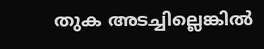തുക അടച്ചില്ലെങ്കില്‍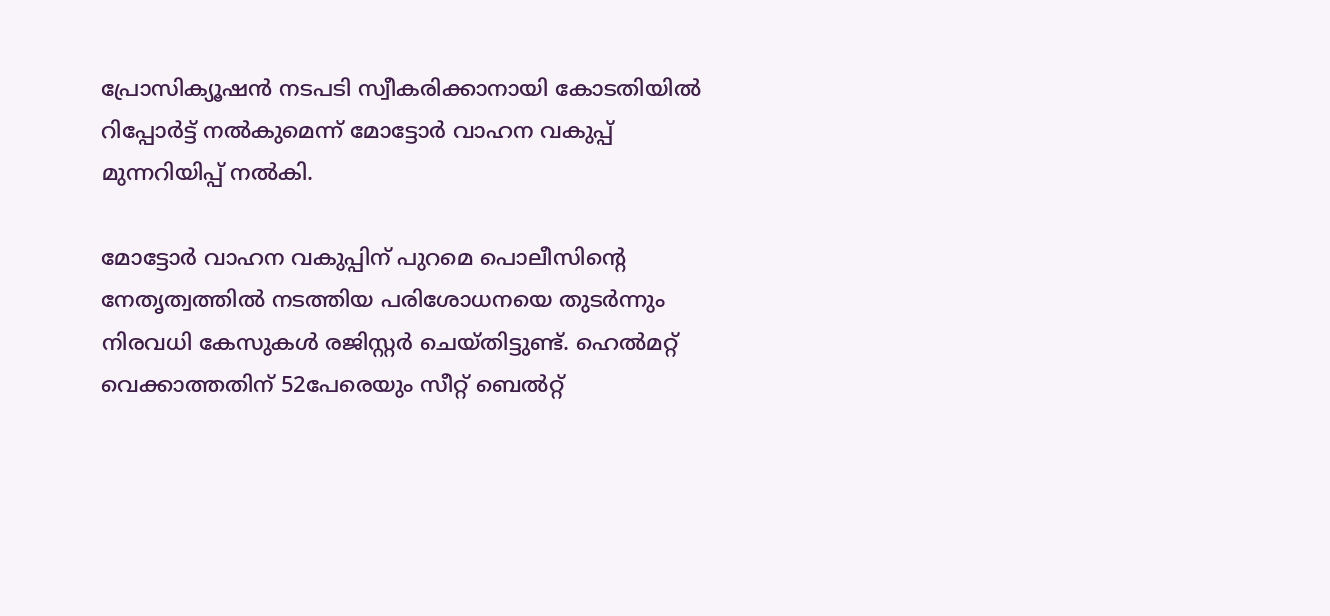പ്രോസിക്യൂഷന്‍ നടപടി സ്വീകരിക്കാനായി കോടതിയില്‍ റിപ്പോര്‍ട്ട് നല്‍കുമെന്ന് മോട്ടോര്‍ വാഹന വകുപ്പ് മുന്നറിയിപ്പ് നല്‍കി.

മോട്ടോര്‍ വാഹന വകുപ്പിന് പുറമെ പൊലീസിന്റെ നേതൃത്വത്തില്‍ നടത്തിയ പരിശോധനയെ തുടര്‍ന്നും നിരവധി കേസുകള്‍ രജിസ്റ്റര്‍ ചെയ്തിട്ടുണ്ട്. ഹെല്‍മറ്റ് വെക്കാത്തതിന് 52പേരെയും സീറ്റ് ബെല്‍റ്റ്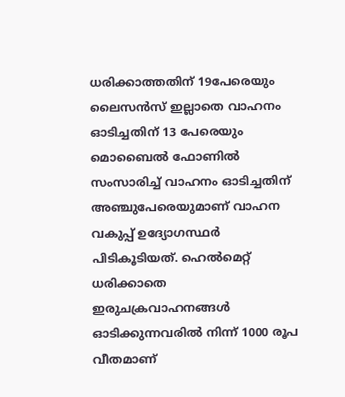ധരിക്കാത്തതിന് 19പേരെയും ലൈസന്‍സ് ഇല്ലാതെ വാഹനം ഓടിച്ചതിന് 13 പേരെയും മൊബൈല്‍ ഫോണില്‍ സംസാരിച്ച് വാഹനം ഓടിച്ചതിന് അഞ്ചുപേരെയുമാണ് വാഹന വകുപ്പ് ഉദ്യോഗസ്ഥര്‍ പിടികൂടിയത്. ഹെല്‍മെറ്റ് ധരിക്കാതെ ഇരുചക്രവാഹനങ്ങള്‍ ഓടിക്കുന്നവരില്‍ നിന്ന് 1000 രൂപ വീതമാണ്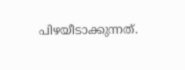പിഴയീടാക്കുന്നത്.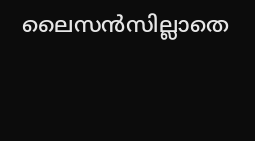ലൈസന്‍സില്ലാതെ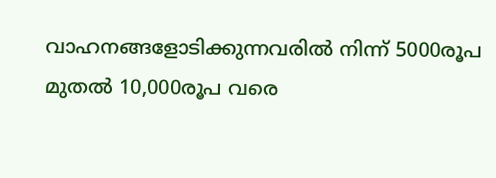വാഹനങ്ങളോടിക്കുന്നവരില്‍ നിന്ന് 5000രൂപ മുതല്‍ 10,000രൂപ വരെ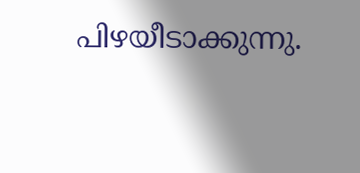പിഴയീടാക്കുന്നു.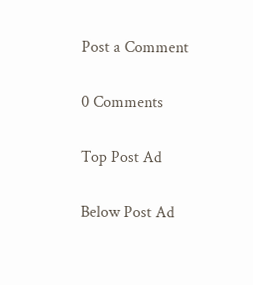Post a Comment

0 Comments

Top Post Ad

Below Post Ad